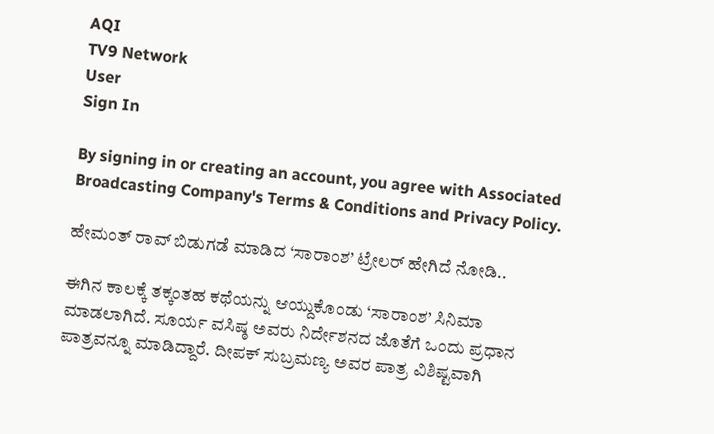AQI
TV9 Network
User
Sign In

By signing in or creating an account, you agree with Associated Broadcasting Company's Terms & Conditions and Privacy Policy.

ಹೇಮಂತ್ ರಾವ್ ಬಿಡುಗಡೆ ಮಾಡಿದ ‘ಸಾರಾಂಶ’ ಟ್ರೇಲರ್ ಹೇಗಿದೆ ನೋಡಿ..

ಈಗಿನ ಕಾಲಕ್ಕೆ ತಕ್ಕಂತಹ ಕಥೆಯನ್ನು ಆಯ್ದುಕೊಂಡು ‘ಸಾರಾಂಶ’ ಸಿನಿಮಾ ಮಾಡಲಾಗಿದೆ. ಸೂರ್ಯ ವಸಿಷ್ಠ ಅವರು ನಿರ್ದೇಶನದ ಜೊತೆಗೆ ಒಂದು ಪ್ರಧಾನ ಪಾತ್ರವನ್ನೂ ಮಾಡಿದ್ದಾರೆ. ದೀಪಕ್ ಸುಬ್ರಮಣ್ಯ ಅವರ ಪಾತ್ರ ವಿಶಿಷ್ಟವಾಗಿ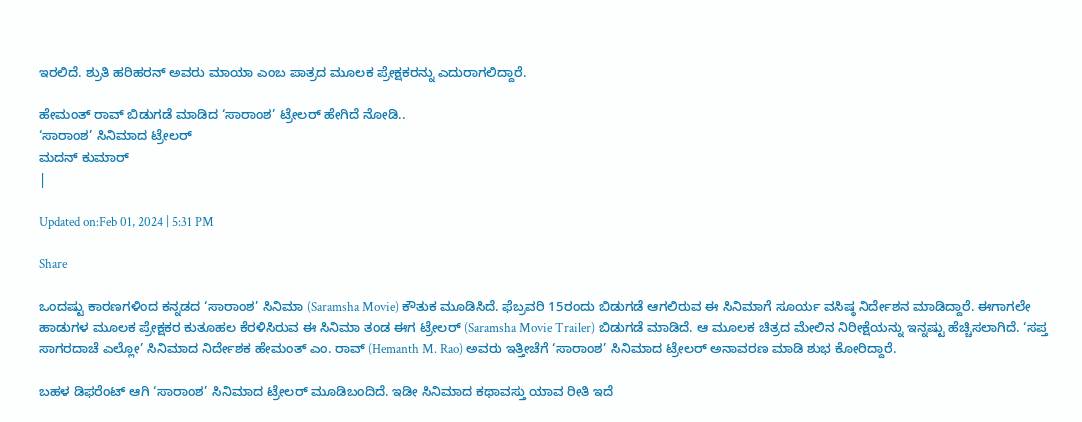ಇರಲಿದೆ. ಶ್ರುತಿ ಹರಿಹರನ್ ಅವರು ಮಾಯಾ ಎಂಬ ಪಾತ್ರದ ಮೂಲಕ ಪ್ರೇಕ್ಷಕರನ್ನು ಎದುರಾಗಲಿದ್ದಾರೆ.

ಹೇಮಂತ್ ರಾವ್ ಬಿಡುಗಡೆ ಮಾಡಿದ ‘ಸಾರಾಂಶ’ ಟ್ರೇಲರ್ ಹೇಗಿದೆ ನೋಡಿ..
‘ಸಾರಾಂಶ’ ಸಿನಿಮಾದ ಟ್ರೇಲರ್
ಮದನ್ ಕುಮಾರ್
|

Updated on:Feb 01, 2024 | 5:31 PM

Share

ಒಂದಷ್ಟು ಕಾರಣಗಳಿಂದ ಕನ್ನಡದ ‘ಸಾರಾಂಶ’ ಸಿನಿಮಾ (Saramsha Movie) ಕೌತುಕ ಮೂಡಿಸಿದೆ. ಫೆಬ್ರವರಿ 15ರಂದು ಬಿಡುಗಡೆ ಆಗಲಿರುವ ಈ ಸಿನಿಮಾಗೆ ಸೂರ್ಯ ವಸಿಷ್ಠ ನಿರ್ದೇಶನ ಮಾಡಿದ್ದಾರೆ. ಈಗಾಗಲೇ ಹಾಡುಗಳ ಮೂಲಕ ಪ್ರೇಕ್ಷಕರ ಕುತೂಹಲ ಕೆರಳಿಸಿರುವ ಈ ಸಿನಿಮಾ ತಂಡ ಈಗ ಟ್ರೇಲರ್ (Saramsha Movie Trailer) ಬಿಡುಗಡೆ ಮಾಡಿದೆ. ಆ ಮೂಲಕ ಚಿತ್ರದ ಮೇಲಿನ ನಿರೀಕ್ಷೆಯನ್ನು ಇನ್ನಷ್ಟು ಹೆಚ್ಚಿಸಲಾಗಿದೆ. ‘ಸಪ್ತ ಸಾಗರದಾಚೆ ಎಲ್ಲೋ’ ಸಿನಿಮಾದ ನಿರ್ದೇಶಕ ಹೇಮಂತ್ ಎಂ. ರಾವ್ (Hemanth M. Rao) ಅವರು ಇತ್ತೀಚೆಗೆ ‘ಸಾರಾಂಶ’ ಸಿನಿಮಾದ ಟ್ರೇಲರ್ ಅನಾವರಣ ಮಾಡಿ ಶುಭ ಕೋರಿದ್ದಾರೆ.

ಬಹಳ ಡಿಫರೆಂಟ್ ಆಗಿ ‘ಸಾರಾಂಶ’ ಸಿನಿಮಾದ ಟ್ರೇಲರ್ ಮೂಡಿಬಂದಿದೆ. ಇಡೀ ಸಿನಿಮಾದ ಕಥಾವಸ್ತು ಯಾವ ರೀತಿ ಇದೆ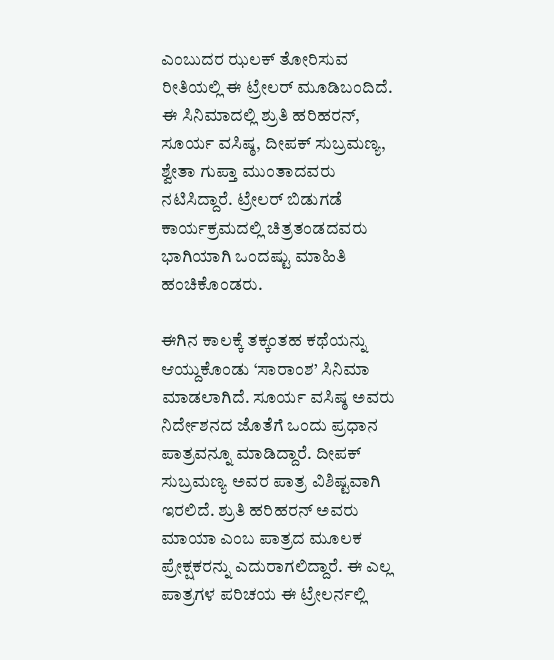ಎಂಬುದರ ಝಲಕ್ ತೋರಿಸುವ ರೀತಿಯಲ್ಲಿ ಈ ಟ್ರೇಲರ್ ಮೂಡಿಬಂದಿದೆ. ಈ ಸಿನಿಮಾದಲ್ಲಿ ಶ್ರುತಿ ಹರಿಹರನ್, ಸೂರ್ಯ ವಸಿಷ್ಠ, ದೀಪಕ್ ಸುಬ್ರಮಣ್ಯ, ಶ್ವೇತಾ ಗುಪ್ತಾ ಮುಂತಾದವರು ನಟಿಸಿದ್ದಾರೆ. ಟ್ರೇಲರ್ ಬಿಡುಗಡೆ ಕಾರ್ಯಕ್ರಮದಲ್ಲಿ ಚಿತ್ರತಂಡದವರು ಭಾಗಿಯಾಗಿ ಒಂದಷ್ಟು ಮಾಹಿತಿ ಹಂಚಿಕೊಂಡರು.

ಈಗಿನ ಕಾಲಕ್ಕೆ ತಕ್ಕಂತಹ ಕಥೆಯನ್ನು ಆಯ್ದುಕೊಂಡು ‘ಸಾರಾಂಶ’ ಸಿನಿಮಾ ಮಾಡಲಾಗಿದೆ. ಸೂರ್ಯ ವಸಿಷ್ಠ ಅವರು ನಿರ್ದೇಶನದ ಜೊತೆಗೆ ಒಂದು ಪ್ರಧಾನ ಪಾತ್ರವನ್ನೂ ಮಾಡಿದ್ದಾರೆ. ದೀಪಕ್ ಸುಬ್ರಮಣ್ಯ ಅವರ ಪಾತ್ರ ವಿಶಿಷ್ಟವಾಗಿ ಇರಲಿದೆ. ಶ್ರುತಿ ಹರಿಹರನ್ ಅವರು ಮಾಯಾ ಎಂಬ ಪಾತ್ರದ ಮೂಲಕ ಪ್ರೇಕ್ಷಕರನ್ನು ಎದುರಾಗಲಿದ್ದಾರೆ. ಈ ಎಲ್ಲ ಪಾತ್ರಗಳ ಪರಿಚಯ ಈ ಟ್ರೇಲರ್ನಲ್ಲಿ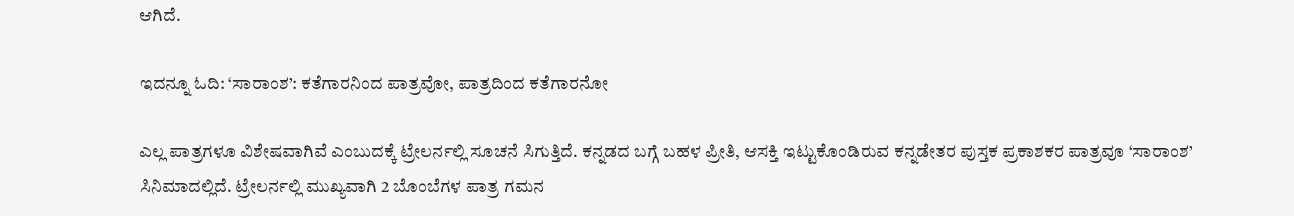ಆಗಿದೆ.

ಇದನ್ನೂ ಓದಿ: ‘ಸಾರಾಂಶ’: ಕತೆಗಾರನಿಂದ ಪಾತ್ರವೋ, ಪಾತ್ರದಿಂದ ಕತೆಗಾರನೋ

ಎಲ್ಲ ಪಾತ್ರಗಳೂ ವಿಶೇಷವಾಗಿವೆ ಎಂಬುದಕ್ಕೆ ಟ್ರೇಲರ್ನಲ್ಲಿ ಸೂಚನೆ ಸಿಗುತ್ತಿದೆ. ಕನ್ನಡದ ಬಗ್ಗೆ ಬಹಳ ಪ್ರೀತಿ, ಆಸಕ್ತಿ ಇಟ್ಟುಕೊಂಡಿರುವ ಕನ್ನಡೇತರ ಪುಸ್ತಕ ಪ್ರಕಾಶಕರ ಪಾತ್ರವೂ ‘ಸಾರಾಂಶ’ ಸಿನಿಮಾದಲ್ಲಿದೆ. ಟ್ರೇಲರ್ನಲ್ಲಿ ಮುಖ್ಯವಾಗಿ 2 ಬೊಂಬೆಗಳ ಪಾತ್ರ ಗಮನ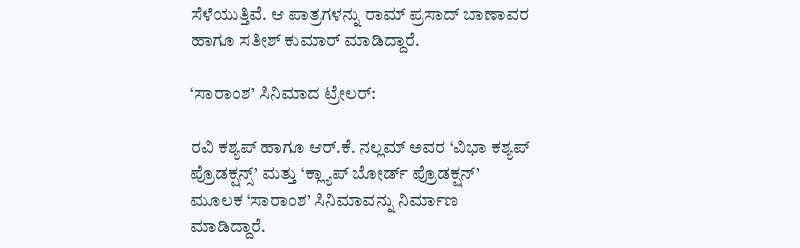ಸೆಳೆಯುತ್ತಿವೆ. ಆ ಪಾತ್ರಗಳನ್ನು ರಾಮ್ ಪ್ರಸಾದ್ ಬಾಣಾವರ ಹಾಗೂ ಸತೀಶ್ ಕುಮಾರ್ ಮಾಡಿದ್ದಾರೆ.

‘ಸಾರಾಂಶ’ ಸಿನಿಮಾದ ಟ್ರೇಲರ್:

ರವಿ ಕಶ್ಯಪ್ ಹಾಗೂ ಆರ್.ಕೆ. ನಲ್ಲಮ್ ಅವರ ‘ವಿಭಾ ಕಶ್ಯಪ್ ಪ್ರೊಡಕ್ಷನ್ಸ್’ ಮತ್ತು ‘ಕ್ಲ್ಯಾಪ್ ಬೋರ್ಡ್ ಪ್ರೊಡಕ್ಷನ್’ ಮೂಲಕ ‘ಸಾರಾಂಶ’ ಸಿನಿಮಾವನ್ನು ನಿರ್ಮಾಣ ಮಾಡಿದ್ದಾರೆ.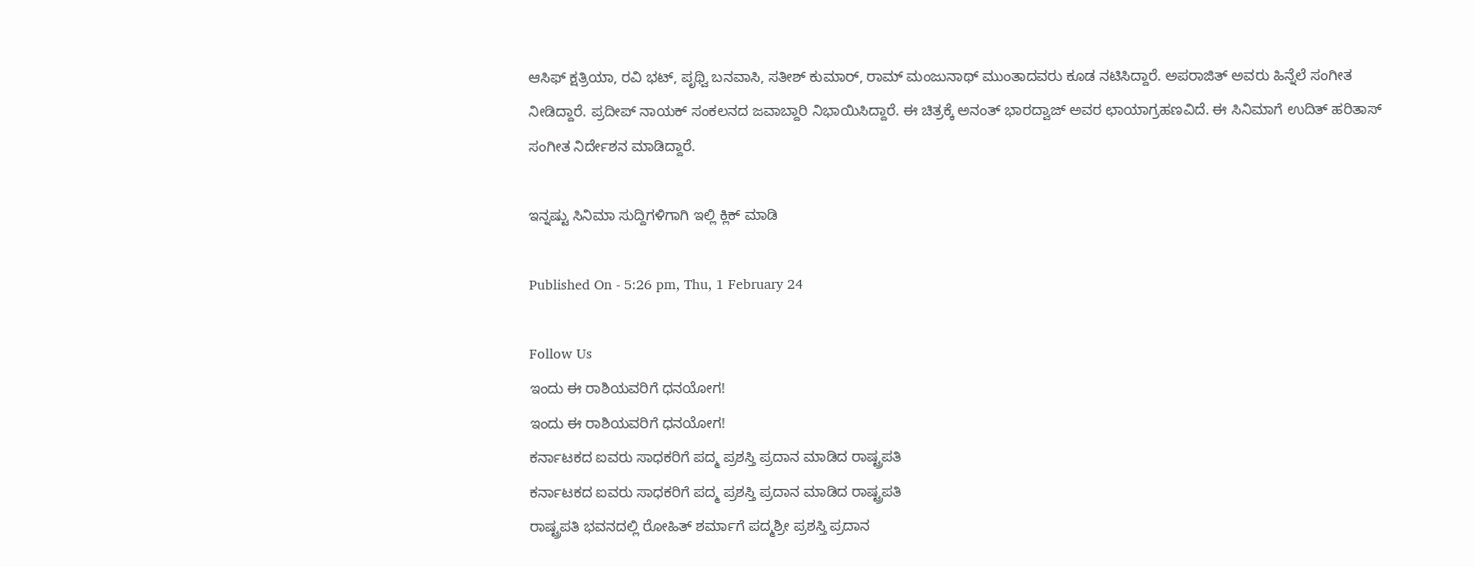ಆಸಿಫ್ ಕ್ಷತ್ರಿಯಾ, ರವಿ ಭಟ್, ಪೃಥ್ವಿ ಬನವಾಸಿ, ಸತೀಶ್ ಕುಮಾರ್, ರಾಮ್ ಮಂಜುನಾಥ್ ಮುಂತಾದವರು ಕೂಡ ನಟಿಸಿದ್ದಾರೆ. ಅಪರಾಜಿತ್ ಅವರು ಹಿನ್ನೆಲೆ ಸಂಗೀತ ನೀಡಿದ್ದಾರೆ. ಪ್ರದೀಪ್ ನಾಯಕ್ ಸಂಕಲನದ ಜವಾಬ್ದಾರಿ ನಿಭಾಯಿಸಿದ್ದಾರೆ. ಈ ಚಿತ್ರಕ್ಕೆ ಅನಂತ್ ಭಾರದ್ವಾಜ್ ಅವರ ಛಾಯಾಗ್ರಹಣವಿದೆ. ಈ ಸಿನಿಮಾಗೆ ಉದಿತ್ ಹರಿತಾಸ್ ಸಂಗೀತ ನಿರ್ದೇಶನ ಮಾಡಿದ್ದಾರೆ.

ಇನ್ನಷ್ಟು ಸಿನಿಮಾ ಸುದ್ದಿಗಳಿಗಾಗಿ ಇಲ್ಲಿ ಕ್ಲಿಕ್ ಮಾಡಿ

Published On - 5:26 pm, Thu, 1 February 24

Follow Us
ಇಂದು ಈ ರಾಶಿಯವರಿಗೆ ಧನಯೋಗ!
ಇಂದು ಈ ರಾಶಿಯವರಿಗೆ ಧನಯೋಗ!
ಕರ್ನಾಟಕದ ಐವರು ಸಾಧಕರಿಗೆ ಪದ್ಮ ಪ್ರಶಸ್ತಿ ಪ್ರದಾನ ಮಾಡಿದ ರಾಷ್ಟ್ರಪತಿ
ಕರ್ನಾಟಕದ ಐವರು ಸಾಧಕರಿಗೆ ಪದ್ಮ ಪ್ರಶಸ್ತಿ ಪ್ರದಾನ ಮಾಡಿದ ರಾಷ್ಟ್ರಪತಿ
ರಾಷ್ಟ್ರಪತಿ ಭವನದಲ್ಲಿ ರೋಹಿತ್ ಶರ್ಮಾಗೆ ಪದ್ಮಶ್ರೀ ಪ್ರಶಸ್ತಿ ಪ್ರದಾನ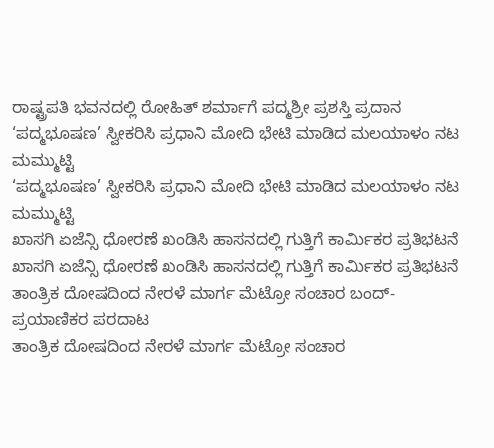ರಾಷ್ಟ್ರಪತಿ ಭವನದಲ್ಲಿ ರೋಹಿತ್ ಶರ್ಮಾಗೆ ಪದ್ಮಶ್ರೀ ಪ್ರಶಸ್ತಿ ಪ್ರದಾನ
‘ಪದ್ಮಭೂಷಣ’ ಸ್ವೀಕರಿಸಿ ಪ್ರಧಾನಿ ಮೋದಿ ಭೇಟಿ ಮಾಡಿದ ಮಲಯಾಳಂ ನಟ ಮಮ್ಮುಟ್ಟಿ
‘ಪದ್ಮಭೂಷಣ’ ಸ್ವೀಕರಿಸಿ ಪ್ರಧಾನಿ ಮೋದಿ ಭೇಟಿ ಮಾಡಿದ ಮಲಯಾಳಂ ನಟ ಮಮ್ಮುಟ್ಟಿ
ಖಾಸಗಿ ಏಜೆನ್ಸಿ ಧೋರಣೆ ಖಂಡಿಸಿ ಹಾಸನದಲ್ಲಿ ಗುತ್ತಿಗೆ ಕಾರ್ಮಿಕರ ಪ್ರತಿಭಟನೆ
ಖಾಸಗಿ ಏಜೆನ್ಸಿ ಧೋರಣೆ ಖಂಡಿಸಿ ಹಾಸನದಲ್ಲಿ ಗುತ್ತಿಗೆ ಕಾರ್ಮಿಕರ ಪ್ರತಿಭಟನೆ
ತಾಂತ್ರಿಕ ದೋಷದಿಂದ ನೇರಳೆ ಮಾರ್ಗ ಮೆಟ್ರೋ ಸಂಚಾರ ಬಂದ್- ಪ್ರಯಾಣಿಕರ ಪರದಾಟ
ತಾಂತ್ರಿಕ ದೋಷದಿಂದ ನೇರಳೆ ಮಾರ್ಗ ಮೆಟ್ರೋ ಸಂಚಾರ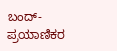ಬಂದ್- ಪ್ರಯಾಣಿಕರ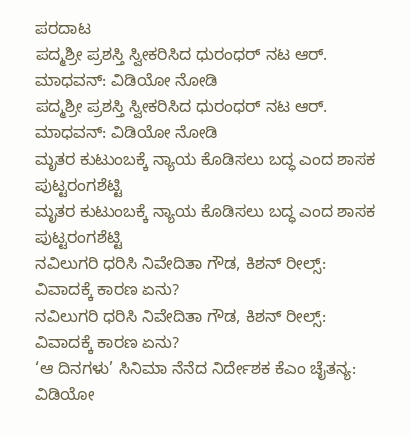ಪರದಾಟ
ಪದ್ಮಶ್ರೀ ಪ್ರಶಸ್ತಿ ಸ್ವೀಕರಿಸಿದ ಧುರಂಧರ್ ನಟ ಆರ್. ಮಾಧವನ್: ವಿಡಿಯೋ ನೋಡಿ
ಪದ್ಮಶ್ರೀ ಪ್ರಶಸ್ತಿ ಸ್ವೀಕರಿಸಿದ ಧುರಂಧರ್ ನಟ ಆರ್. ಮಾಧವನ್: ವಿಡಿಯೋ ನೋಡಿ
ಮೃತರ ಕುಟುಂಬಕ್ಕೆ ನ್ಯಾಯ ಕೊಡಿಸಲು ಬದ್ಧ ಎಂದ ಶಾಸಕ ಪುಟ್ಟರಂಗಶೆಟ್ಟಿ
ಮೃತರ ಕುಟುಂಬಕ್ಕೆ ನ್ಯಾಯ ಕೊಡಿಸಲು ಬದ್ಧ ಎಂದ ಶಾಸಕ ಪುಟ್ಟರಂಗಶೆಟ್ಟಿ
ನವಿಲುಗರಿ ಧರಿಸಿ ನಿವೇದಿತಾ ಗೌಡ, ಕಿಶನ್ ರೀಲ್ಸ್: ವಿವಾದಕ್ಕೆ ಕಾರಣ ಏನು?
ನವಿಲುಗರಿ ಧರಿಸಿ ನಿವೇದಿತಾ ಗೌಡ, ಕಿಶನ್ ರೀಲ್ಸ್: ವಿವಾದಕ್ಕೆ ಕಾರಣ ಏನು?
‘ಆ ದಿನಗಳು’ ಸಿನಿಮಾ ನೆನೆದ ನಿರ್ದೇಶಕ ಕೆಎಂ ಚೈತನ್ಯ: ವಿಡಿಯೋ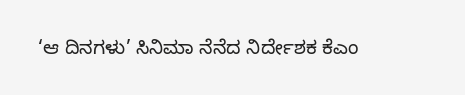‘ಆ ದಿನಗಳು’ ಸಿನಿಮಾ ನೆನೆದ ನಿರ್ದೇಶಕ ಕೆಎಂ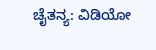ಚೈತನ್ಯ: ವಿಡಿಯೋ